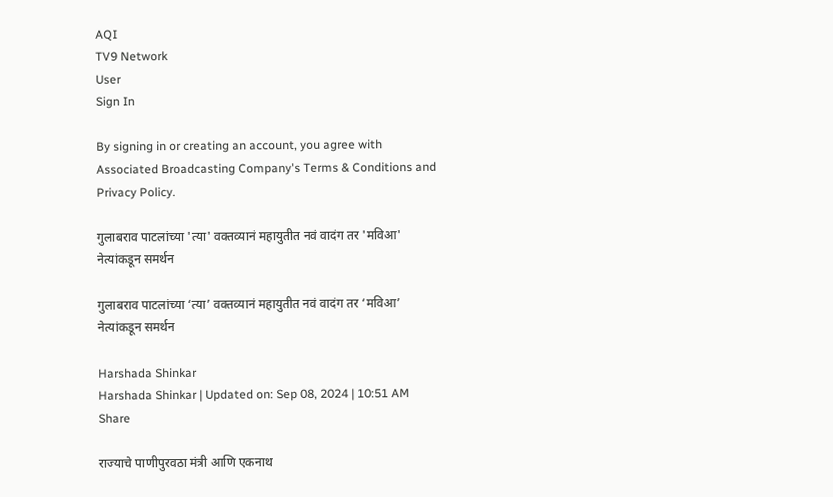AQI
TV9 Network
User
Sign In

By signing in or creating an account, you agree with Associated Broadcasting Company's Terms & Conditions and Privacy Policy.

गुलाबराव पाटलांच्या 'त्या' वक्तव्यानं महायुतीत नवं वादंग तर 'मविआ' नेत्यांकडून समर्थन

गुलाबराव पाटलांच्या ‘त्या’ वक्तव्यानं महायुतीत नवं वादंग तर ‘मविआ’ नेत्यांकडून समर्थन

Harshada Shinkar
Harshada Shinkar | Updated on: Sep 08, 2024 | 10:51 AM
Share

राज्याचे पाणीपुरवठा मंत्री आणि एकनाथ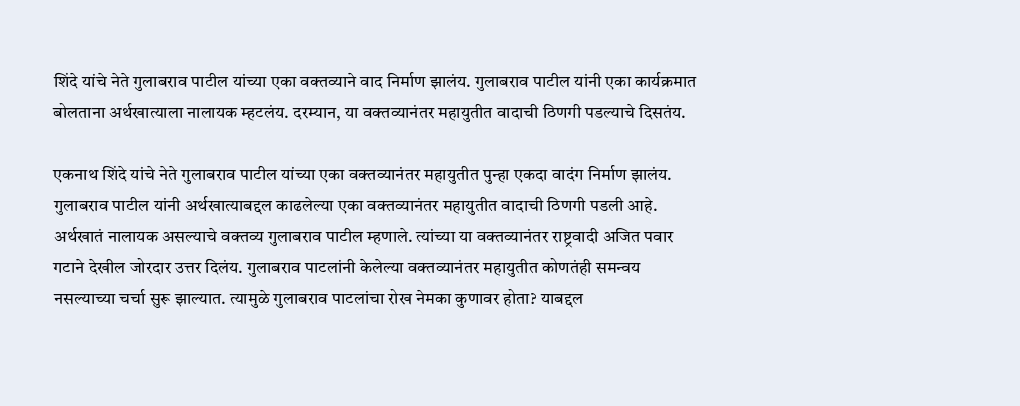शिंदे यांचे नेते गुलाबराव पाटील यांच्या एका वक्तव्याने वाद निर्माण झालंय. गुलाबराव पाटील यांनी एका कार्यक्रमात बोलताना अर्थखात्याला नालायक म्हटलंय. दरम्यान, या वक्तव्यानंतर महायुतीत वादाची ठिणगी पडल्याचे दिसतंय.

एकनाथ शिंदे यांचे नेते गुलाबराव पाटील यांच्या एका वक्तव्यानंतर महायुतीत पुन्हा एकदा वादंग निर्माण झालंय. गुलाबराव पाटील यांनी अर्थखात्याबद्दल काढलेल्या एका वक्तव्यानंतर महायुतीत वादाची ठिणगी पडली आहे. अर्थखातं नालायक असल्याचे वक्तव्य गुलाबराव पाटील म्हणाले. त्यांच्या या वक्तव्यानंतर राष्ट्रवादी अजित पवार गटाने देखील जोरदार उत्तर दिलंय. गुलाबराव पाटलांनी केलेल्या वक्तव्यानंतर महायुतीत कोणतंही समन्वय नसल्याच्या चर्चा सुरू झाल्यात. त्यामुळे गुलाबराव पाटलांचा रोख नेमका कुणावर होता? याबद्दल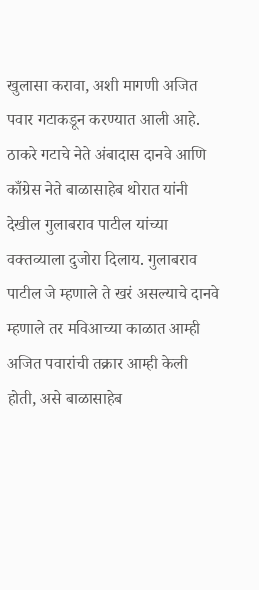खुलासा करावा, अशी मागणी अजित पवार गटाकडून करण्यात आली आहे. ठाकरे गटाचे नेते अंबादास दानवे आणि काँग्रेस नेते बाळासाहेब थोरात यांनी देखील गुलाबराव पाटील यांच्या वक्तव्याला दुजोरा दिलाय. गुलाबराव पाटील जे म्हणाले ते खरं असल्याचे दानवे म्हणाले तर मविआच्या काळात आम्ही अजित पवारांची तक्रार आम्ही केली होती, असे बाळासाहेब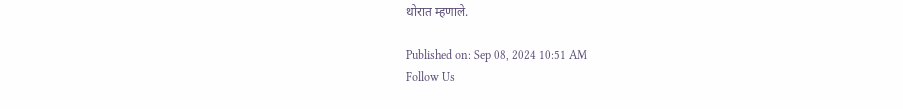थोरात म्हणाले.

Published on: Sep 08, 2024 10:51 AM
Follow Us